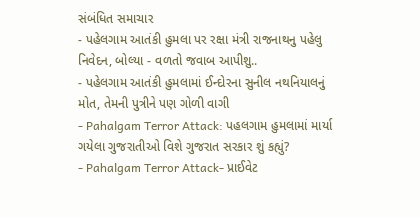સંબંધિત સમાચાર
- પહેલગામ આતંકી હુમલા પર રક્ષા મંત્રી રાજનાથનુ પહેલુ નિવેદન, બોલ્યા - વળતો જવાબ આપીશુ..
- પહેલગામ આતંકી હુમલામાં ઈન્દોરના સુનીલ નથનિયાલનું મોત, તેમની પુત્રીને પણ ગોળી વાગી
- Pahalgam Terror Attack: પહલગામ હુમલામાં માર્યા ગયેલા ગુજરાતીઓ વિશે ગુજરાત સરકાર શું કહ્યું?
- Pahalgam Terror Attack- પ્રાઈવેટ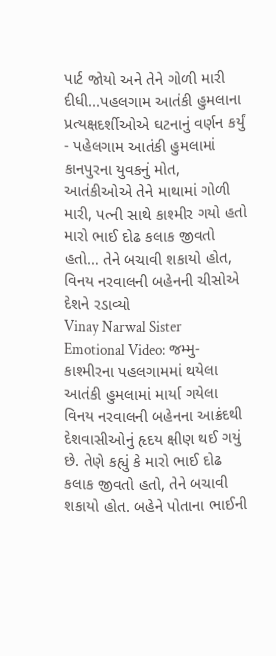પાર્ટ જોયો અને તેને ગોળી મારી દીધી...પહલગામ આતંકી હુમલાના પ્રત્યક્ષદર્શીઓએ ઘટનાનું વર્ણન કર્યું
- પહેલગામ આતંકી હુમલામાં કાનપુરના યુવકનું મોત, આતંકીઓએ તેને માથામાં ગોળી મારી, પત્ની સાથે કાશ્મીર ગયો હતો
મારો ભાઈ દોઢ કલાક જીવતો હતો… તેને બચાવી શકાયો હોત, વિનય નરવાલની બહેનની ચીસોએ દેશને રડાવ્યો
Vinay Narwal Sister Emotional Video: જમ્મુ-કાશ્મીરના પહલગામમાં થયેલા આતંકી હુમલામાં માર્યા ગયેલા વિનય નરવાલની બહેનના આક્રંદથી દેશવાસીઓનું હૃદય ક્ષીણ થઈ ગયું છે. તેણે કહ્યું કે મારો ભાઈ દોઢ કલાક જીવતો હતો, તેને બચાવી શકાયો હોત. બહેને પોતાના ભાઈની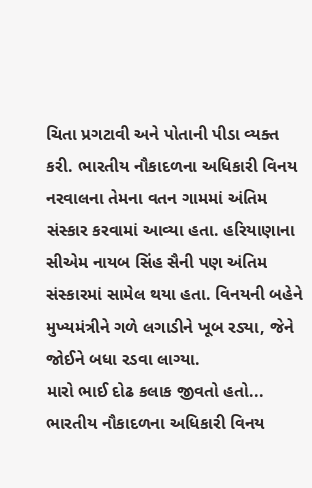ચિતા પ્રગટાવી અને પોતાની પીડા વ્યક્ત કરી. ભારતીય નૌકાદળના અધિકારી વિનય નરવાલના તેમના વતન ગામમાં અંતિમ સંસ્કાર કરવામાં આવ્યા હતા. હરિયાણાના સીએમ નાયબ સિંહ સૈની પણ અંતિમ સંસ્કારમાં સામેલ થયા હતા. વિનયની બહેને મુખ્યમંત્રીને ગળે લગાડીને ખૂબ રડ્યા, જેને જોઈને બધા રડવા લાગ્યા.
મારો ભાઈ દોઢ કલાક જીવતો હતો...
ભારતીય નૌકાદળના અધિકારી વિનય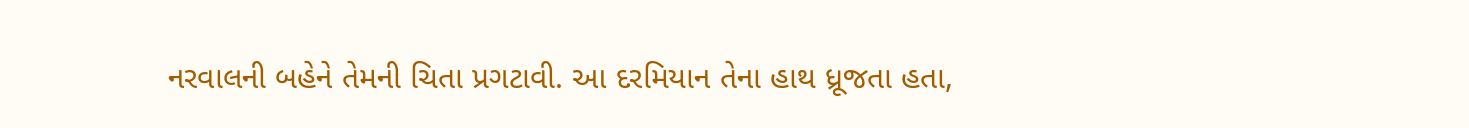નરવાલની બહેને તેમની ચિતા પ્રગટાવી. આ દરમિયાન તેના હાથ ધ્રૂજતા હતા,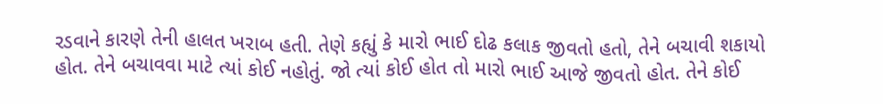રડવાને કારણે તેની હાલત ખરાબ હતી. તેણે કહ્યું કે મારો ભાઈ દોઢ કલાક જીવતો હતો, તેને બચાવી શકાયો હોત. તેને બચાવવા માટે ત્યાં કોઈ નહોતું. જો ત્યાં કોઈ હોત તો મારો ભાઈ આજે જીવતો હોત. તેને કોઈ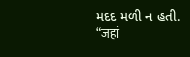મદદ મળી ન હતી.
“जहां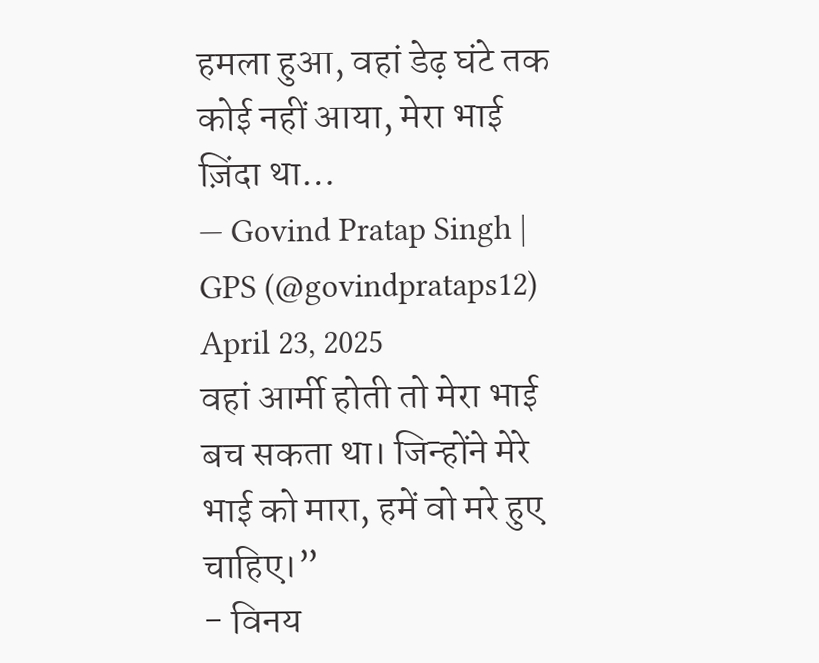हमला हुआ, वहां डेढ़ घंटे तक कोई नहीं आया, मेरा भाई ज़िंदा था…
— Govind Pratap Singh | GPS (@govindprataps12) April 23, 2025
वहां आर्मी होती तो मेरा भाई बच सकता था। जिन्होंने मेरे भाई को मारा, हमें वो मरे हुए चाहिए।”
- विनय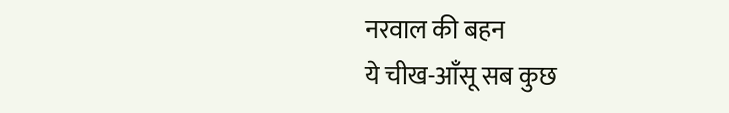नरवाल की बहन
ये चीख-आँसू सब कुछ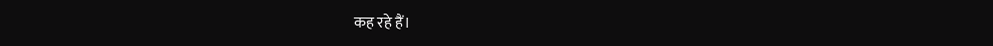कह रहे हैं।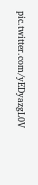pic.twitter.com/yEDyazgL0V